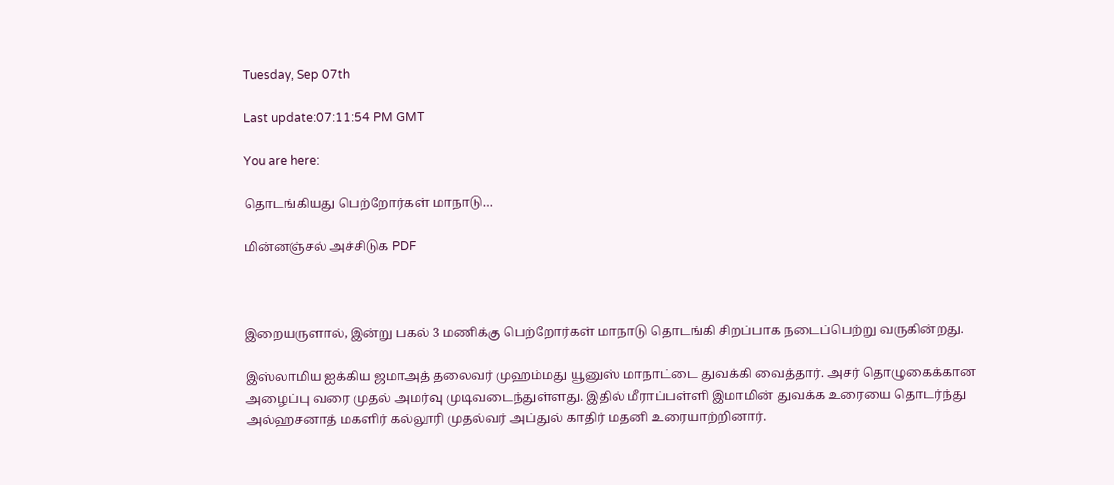Tuesday, Sep 07th

Last update:07:11:54 PM GMT

You are here:

தொடங்கியது பெற்றோர்கள் மாநாடு…

மின்னஞ்சல் அச்சிடுக PDF



இறையருளால், இன்று பகல் 3 மணிக்கு பெற்றோர்கள் மாநாடு தொடங்கி சிறப்பாக நடைப்பெற்று வருகின்றது.

இஸ்லாமிய ஐக்கிய ஜமாஅத் தலைவர் முஹம்மது யூனுஸ் மாநாட்டை துவக்கி வைத்தார். அசர் தொழுகைக்கான அழைப்பு வரை முதல் அமர்வு முடிவடைந்துள்ளது. இதில் மீராப்பள்ளி இமாமின் துவக்க உரையை தொடர்ந்து அல்ஹசனாத் மகளிர் கல்லூரி முதல்வர் அப்துல் காதிர் மதனி உரையாற்றினார்.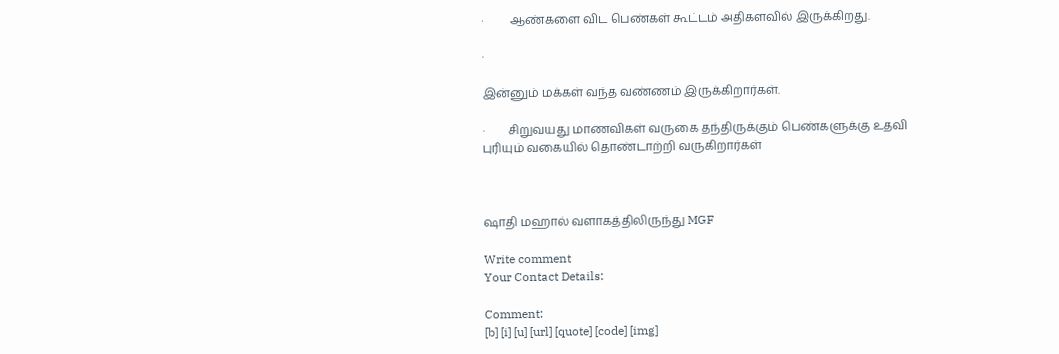·         ஆண்களை விட பெண்கள் கூட்டம் அதிகளவில் இருக்கிறது.

·

இன்னும் மக்கள் வந்த வண்ணம் இருக்கிறார்கள்.

·        சிறுவயது மாணவிகள் வருகை தந்திருக்கும் பெண்களுக்கு உதவி புரியும் வகையில் தொண்டாற்றி வருகிறார்கள்



ஷாதி மஹால் வளாகத்திலிருந்து MGF

Write comment
Your Contact Details:

Comment:
[b] [i] [u] [url] [quote] [code] [img]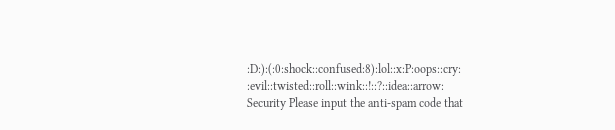:D:):(:0:shock::confused:8):lol::x:P:oops::cry:
:evil::twisted::roll::wink::!::?::idea::arrow:
Security Please input the anti-spam code that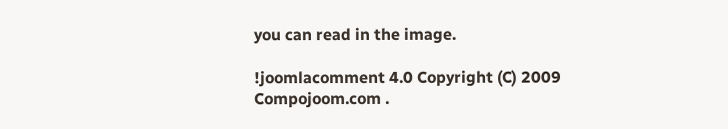you can read in the image.

!joomlacomment 4.0 Copyright (C) 2009 Compojoom.com .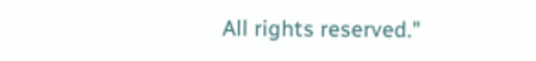All rights reserved."